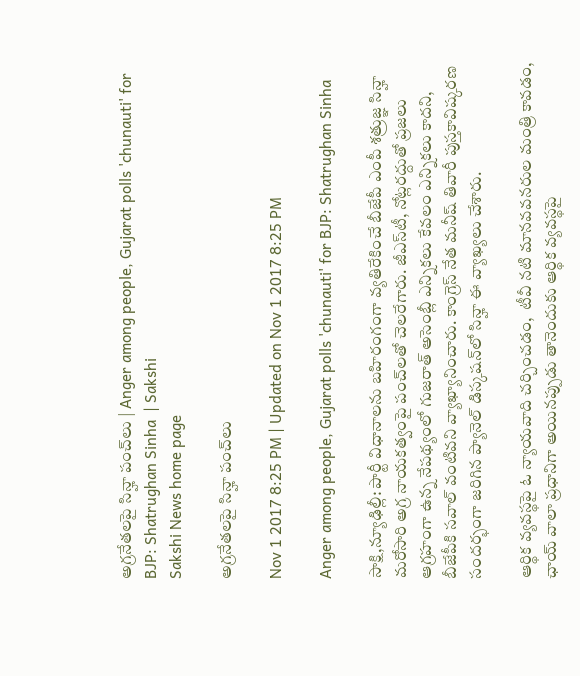అగ్రనేతలపై సిన్హా పంచ్‌లు | Anger among people, Gujarat polls 'chunauti' for BJP: Shatrughan Sinha  | Sakshi
Sakshi News home page

అగ్రనేతలపై సిన్హా పంచ్‌లు

Nov 1 2017 8:25 PM | Updated on Nov 1 2017 8:25 PM

Anger among people, Gujarat polls 'chunauti' for BJP: Shatrughan Sinha

సాక్షి,న్యూఢిల్లీ: పార్టీ విధానాలను బహిరంగంగా వ్యతిరేకించే బీజేపీ ఎంపీ శత్రుజ్ఞ సిన్హా మరోసారి అగ్ర నాయకత్వంపై పంచ్‌లతో చెలరేగారు. జీఎస్‌టీ, నోట్లరద్దుతో ప్రజలు ఆగ్రహంగా ఉన్న నేపథ్యంలో గుజరాత్‌ అసెంబ్లీ ఎన్నికలు కేవలం ఎన్నికలు కాదని, బీజేపీకి సవాల్‌ వంటివని వ్యాఖ్యానించారు. కాంగ్రెస్‌ నేత మనీష్‌ తివారీ పుస్తకావిష్కరణ సందర్భంగా జరిగిన ప్యానెల్‌ డిస్కషన్‌లో సిన్హా ఈ వ్యాఖ్యలు చేశారు.

ఆర్థిక వ్యవస్థపై ఓ న్యాయవాది చర్చించడం,  టీవీ నటి మానవవనరుల మంత్రి కావడం, ఛాయ్‌ వాలా ప్రధానిగా అయినప్పుడు తానెందుకు ఆర్థిక వ్యవస్థపై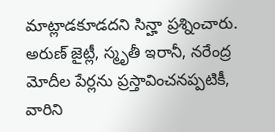మాట్లాడకూడదని సిన్హా ప్రశ్నించారు. అరుణ్‌ జైట్లీ, స్మృతీ ఇరానీ, నరేం‍ద్ర మోదీల పేర్లను ప్రస్తావించనప్పటికీ, వారిని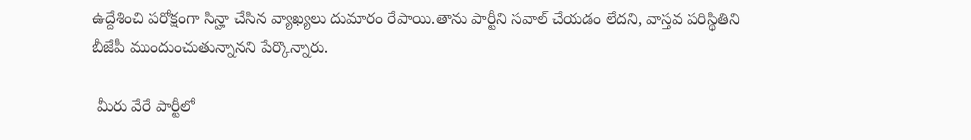ఉద్దేశించి పరోక్షంగా సిన్హా చేసిన వ్యాఖ్యలు దుమారం రేపాయి.తాను పార్టీని సవాల్‌ చేయడం లేదని, వాస్తవ పరిస్థితిని బీజేపీ ముందుంచుతున్నానని పేర్కొన్నారు.

 మీరు వేరే పార్టీలో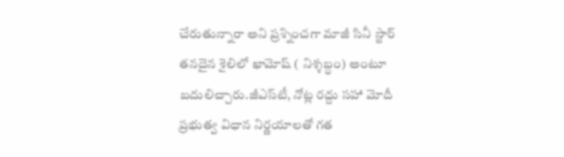చేరుతున్నారా అని ప్రశ్నించగా మాజీ సినీ స్టార్‌ తనదైన శైలిలో ఖామోష్‌ ( నిశ్శబ్ధం) అంటూ బదులిచ్చారు.జీఎస్‌టీ, నోట్ల రద్దు సహా మోదీ ప్రభుత్వ విధాన నిర్ణయాలతో గత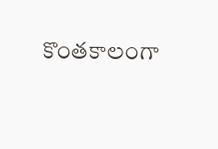కొంతకాలంగా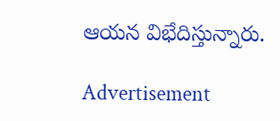ఆయన విభేదిస్తున్నారు.

Advertisement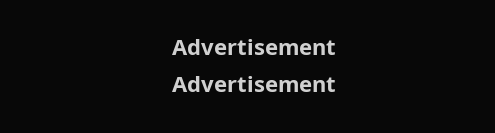Advertisement
Advertisement